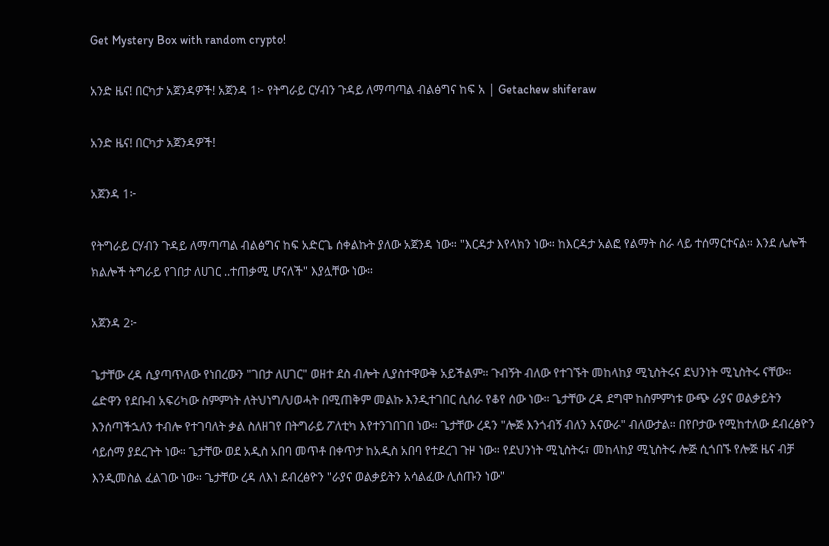Get Mystery Box with random crypto!

አንድ ዜና! በርካታ አጀንዳዎች! አጀንዳ 1፦ የትግራይ ርሃብን ጉዳይ ለማጣጣል ብልፅግና ከፍ አ | Getachew shiferaw

አንድ ዜና! በርካታ አጀንዳዎች!

አጀንዳ 1፦

የትግራይ ርሃብን ጉዳይ ለማጣጣል ብልፅግና ከፍ አድርጌ ሰቀልኩት ያለው አጀንዳ ነው። "እርዳታ እየላክን ነው። ከእርዳታ አልፎ የልማት ስራ ላይ ተሰማርተናል። እንደ ሌሎች ክልሎች ትግራይ የገበታ ለሀገር ..ተጠቃሚ ሆናለች" እያሏቸው ነው።

አጀንዳ 2፦

ጌታቸው ረዳ ሲያጣጥለው የነበረውን "ገበታ ለሀገር" ወዘተ ደስ ብሎት ሊያስተዋውቅ አይችልም። ጉብኝት ብለው የተገኙት መከላከያ ሚኒስትሩና ደህንነት ሚኒስትሩ ናቸው። ሬድዋን የደቡብ አፍሪካው ስምምነት ለትህነግ/ህወሓት በሚጠቅም መልኩ እንዲተገበር ሲሰራ የቆየ ሰው ነው። ጌታቸው ረዳ ደግሞ ከስምምነቱ ውጭ ራያና ወልቃይትን እንሰጣችኋለን ተብሎ የተገባለት ቃል ስለዘገየ በትግራይ ፖለቲካ እየተንገበገበ ነው። ጌታቸው ረዳን "ሎጅ እንጎብኝ ብለን እናውራ" ብለውታል። በየቦታው የሚከተለው ደብረፅዮን ሳይሰማ ያደረጉት ነው። ጌታቸው ወደ አዲስ አበባ መጥቶ በቀጥታ ከአዲስ አበባ የተደረገ ጉዞ ነው። የደህንነት ሚኒስትሩ፣ መከላከያ ሚኒስትሩ ሎጅ ሲጎበኙ የሎጅ ዜና ብቻ እንዲመስል ፈልገው ነው። ጌታቸው ረዳ ለእነ ደብረፅዮን "ራያና ወልቃይትን አሳልፈው ሊሰጡን ነው"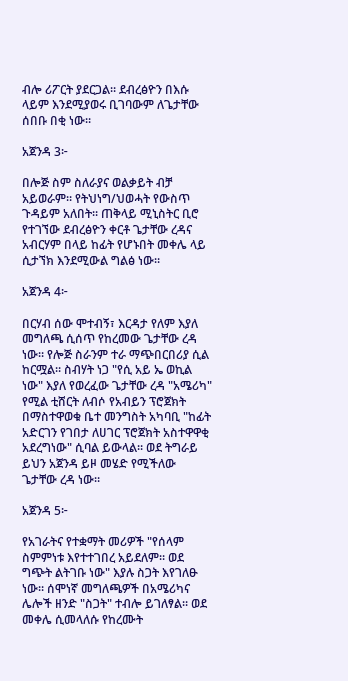ብሎ ሪፖርት ያደርጋል። ደብረፅዮን በእሱ ላይም እንደሚያወሩ ቢገባውም ለጌታቸው ሰበቡ በቂ ነው።

አጀንዳ 3፦

በሎጅ ስም ስለራያና ወልቃይት ብቻ አይወራም። የትህነግ/ህወሓት የውስጥ ጉዳይም አለበት። ጠቅላይ ሚኒስትር ቢሮ የተገኘው ደብረፅዮን ቀርቶ ጌታቸው ረዳና አብርሃም በላይ ከፊት የሆኑበት መቀሌ ላይ ሲታኘክ እንደሚውል ግልፅ ነው።

አጀንዳ 4፦

በርሃብ ሰው ሞተብኝ፣ እርዳታ የለም እያለ መግለጫ ሲሰጥ የከረመው ጌታቸው ረዳ ነው። የሎጅ ስራንም ተራ ማጭበርበሪያ ሲል ከርሟል። ስብሃት ነጋ "የሲ አይ ኤ ወኪል ነው" እያለ የወረፈው ጌታቸው ረዳ "አሜሪካ" የሚል ቲሸርት ለብሶ የአብይን ፕሮጀክት በማስተዋወቁ ቤተ መንግስት አካባቢ "ከፊት አድርገን የገበታ ለሀገር ፕሮጀክት አስተዋዋቂ አደረግነው" ሲባል ይውላል። ወደ ትግራይ ይህን አጀንዳ ይዞ መሄድ የሚችለው ጌታቸው ረዳ ነው።

አጀንዳ 5፦

የአገራትና የተቋማት መሪዎች "የሰላም ስምምነቱ እየተተገበረ አይደለም። ወደ ግጭት ልትገቡ ነው" እያሉ ስጋት እየገለፁ ነው። ሰሞነኛ መግለጫዎች በአሜሪካና ሌሎች ዘንድ "ስጋት" ተብሎ ይገለፃል። ወደ መቀሌ ሲመላለሱ የከረሙት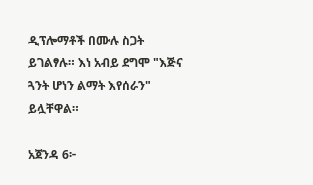ዲፕሎማቶች በሙሉ ስጋት ይገልፃሉ። እነ አብይ ደግሞ "እጅና ጓንት ሆነን ልማት እየሰራን" ይሏቸዋል።

አጀንዳ 6፦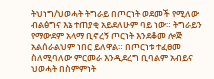ትህነግ/ህወሓት ትግራይ በጦርነት ወደመች የሚለው ብልፅግና እኔ ተጠያቂ አይደለሁም ባይ ነው። ትግራይን የማውደም አላማ ቢኖረኝ ጦርነት እንደቆመ ሎጅ አልሰራልህም ነበር ይለዋል። በጦርነቱ ተፈፀመ ስለሚባለው ምርመራ እንዲደረግ ቢባልም አብይና ህወሓት በስምምነት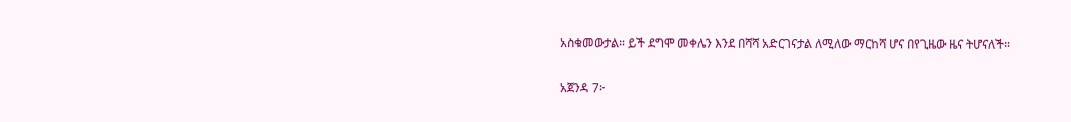አስቁመውታል። ይች ደግሞ መቀሌን እንደ በሻሻ አድርገናታል ለሚለው ማርከሻ ሆና በየጊዜው ዜና ትሆናለች።

አጀንዳ 7፦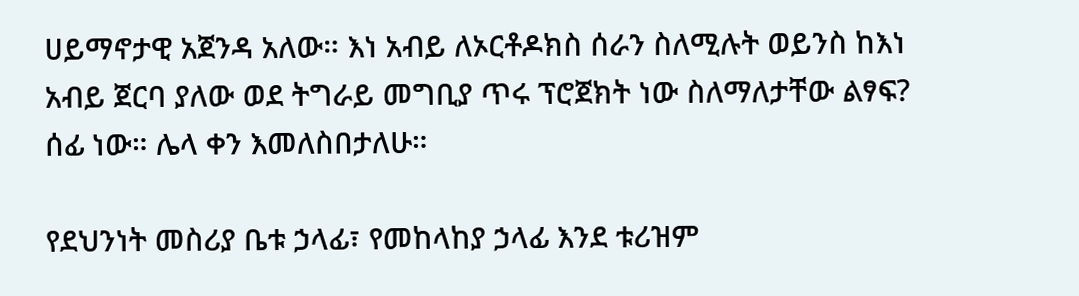ሀይማኖታዊ አጀንዳ አለው። እነ አብይ ለኦርቶዶክስ ሰራን ስለሚሉት ወይንስ ከእነ አብይ ጀርባ ያለው ወደ ትግራይ መግቢያ ጥሩ ፕሮጀክት ነው ስለማለታቸው ልፃፍ? ሰፊ ነው። ሌላ ቀን እመለስበታለሁ።

የደህንነት መስሪያ ቤቱ ኃላፊ፣ የመከላከያ ኃላፊ እንደ ቱሪዝም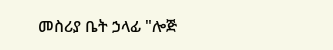መስሪያ ቤት ኃላፊ "ሎጅ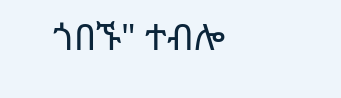ጎበኙ" ተብሎ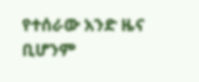የተሰራው አንድ ዜና ቢሆንም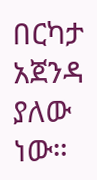በርካታ አጀንዳ ያለው ነው።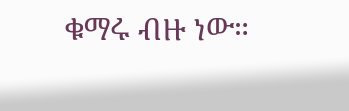ቁማሩ ብዙ ነው።